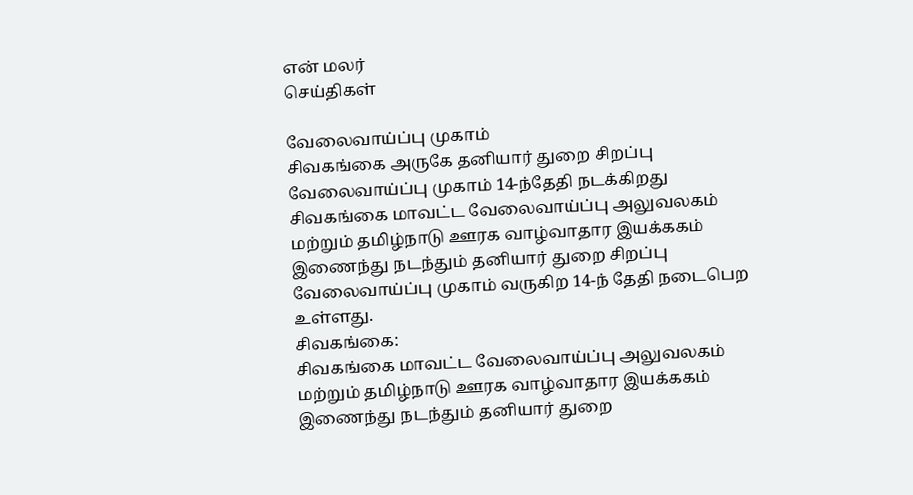என் மலர்
செய்திகள்

வேலைவாய்ப்பு முகாம்
சிவகங்கை அருகே தனியார் துறை சிறப்பு வேலைவாய்ப்பு முகாம் 14-ந்தேதி நடக்கிறது
சிவகங்கை மாவட்ட வேலைவாய்ப்பு அலுவலகம் மற்றும் தமிழ்நாடு ஊரக வாழ்வாதார இயக்ககம் இணைந்து நடந்தும் தனியார் துறை சிறப்பு வேலைவாய்ப்பு முகாம் வருகிற 14-ந் தேதி நடைபெற உள்ளது.
சிவகங்கை:
சிவகங்கை மாவட்ட வேலைவாய்ப்பு அலுவலகம் மற்றும் தமிழ்நாடு ஊரக வாழ்வாதார இயக்ககம் இணைந்து நடந்தும் தனியார் துறை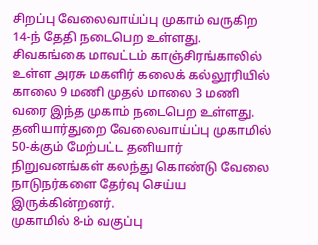சிறப்பு வேலைவாய்ப்பு முகாம் வருகிற 14-ந் தேதி நடைபெற உள்ளது.
சிவகங்கை மாவட்டம் காஞ்சிரங்காலில் உள்ள அரசு மகளிர் கலைக் கல்லூரியில் காலை 9 மணி முதல் மாலை 3 மணி வரை இந்த முகாம் நடைபெற உள்ளது.
தனியார்துறை வேலைவாய்ப்பு முகாமில் 50-க்கும் மேற்பட்ட தனியார் நிறுவனங்கள் கலந்து கொண்டு வேலை நாடுநர்களை தேர்வு செய்ய இருக்கின்றனர்.
முகாமில் 8-ம் வகுப்பு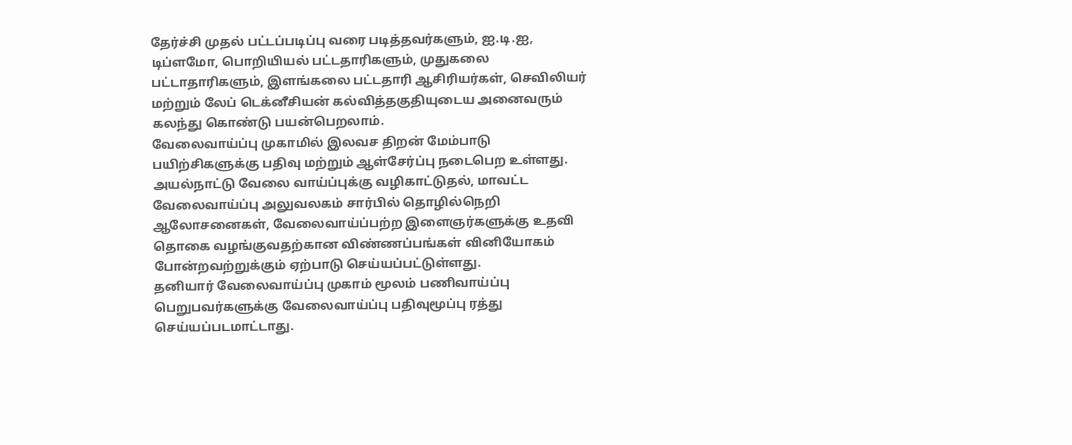தேர்ச்சி முதல் பட்டப்படிப்பு வரை படித்தவர்களும், ஐ.டி.ஐ, டிப்ளமோ, பொறியியல் பட்டதாரிகளும், முதுகலை பட்டாதாரிகளும், இளங்கலை பட்டதாரி ஆசிரியர்கள், செவிலியர் மற்றும் லேப் டெக்னீசியன் கல்வித்தகுதியுடைய அனைவரும் கலந்து கொண்டு பயன்பெறலாம்.
வேலைவாய்ப்பு முகாமில் இலவச திறன் மேம்பாடு பயிற்சிகளுக்கு பதிவு மற்றும் ஆள்சேர்ப்பு நடைபெற உள்ளது. அயல்நாட்டு வேலை வாய்ப்புக்கு வழிகாட்டுதல், மாவட்ட வேலைவாய்ப்பு அலுவலகம் சார்பில் தொழில்நெறி ஆலோசனைகள், வேலைவாய்ப்பற்ற இளைஞர்களுக்கு உதவி தொகை வழங்குவதற்கான விண்ணப்பங்கள் வினியோகம் போன்றவற்றுக்கும் ஏற்பாடு செய்யப்பட்டுள்ளது.
தனியார் வேலைவாய்ப்பு முகாம் மூலம் பணிவாய்ப்பு பெறுபவர்களுக்கு வேலைவாய்ப்பு பதிவுமூப்பு ரத்து செய்யப்படமாட்டாது.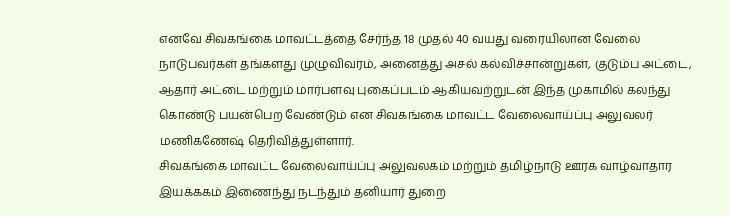எனவே சிவகங்கை மாவட்டத்தை சேர்ந்த 18 முதல் 40 வயது வரையிலான வேலை நாடுபவர்கள் தங்களது முழுவிவரம், அனைத்து அசல் கல்விச்சான்றுகள், குடும்ப அட்டை, ஆதார் அட்டை மற்றும் மார்பளவு புகைப்படம் ஆகியவற்றுடன் இந்த முகாமில் கலந்து கொண்டு பயன்பெற வேண்டும் என சிவகங்கை மாவட்ட வேலைவாய்ப்பு அலுவலர் மணிகணேஷ் தெரிவித்துள்ளார்.
சிவகங்கை மாவட்ட வேலைவாய்ப்பு அலுவலகம் மற்றும் தமிழ்நாடு ஊரக வாழ்வாதார இயக்ககம் இணைந்து நடந்தும் தனியார் துறை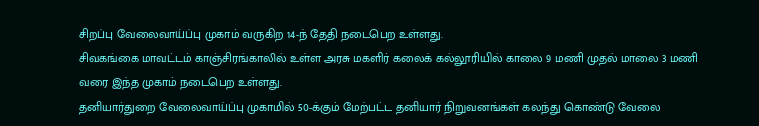சிறப்பு வேலைவாய்ப்பு முகாம் வருகிற 14-ந் தேதி நடைபெற உள்ளது.
சிவகங்கை மாவட்டம் காஞ்சிரங்காலில் உள்ள அரசு மகளிர் கலைக் கல்லூரியில் காலை 9 மணி முதல் மாலை 3 மணி வரை இந்த முகாம் நடைபெற உள்ளது.
தனியார்துறை வேலைவாய்ப்பு முகாமில் 50-க்கும் மேற்பட்ட தனியார் நிறுவனங்கள் கலந்து கொண்டு வேலை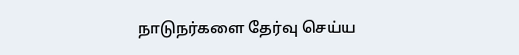நாடுநர்களை தேர்வு செய்ய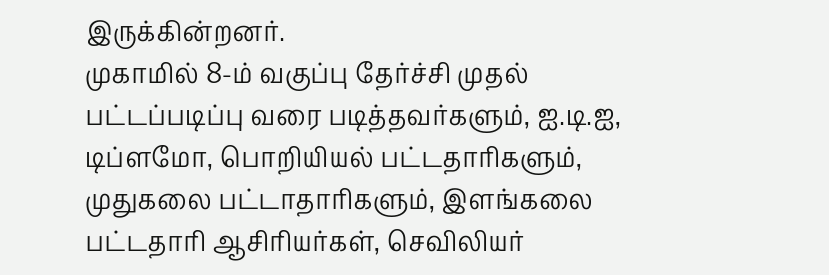இருக்கின்றனர்.
முகாமில் 8-ம் வகுப்பு தேர்ச்சி முதல் பட்டப்படிப்பு வரை படித்தவர்களும், ஐ.டி.ஐ, டிப்ளமோ, பொறியியல் பட்டதாரிகளும், முதுகலை பட்டாதாரிகளும், இளங்கலை பட்டதாரி ஆசிரியர்கள், செவிலியர்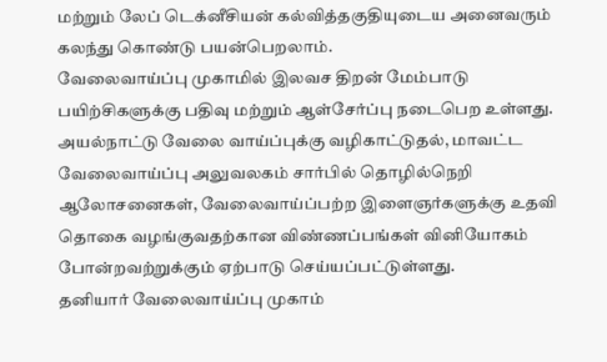மற்றும் லேப் டெக்னீசியன் கல்வித்தகுதியுடைய அனைவரும் கலந்து கொண்டு பயன்பெறலாம்.
வேலைவாய்ப்பு முகாமில் இலவச திறன் மேம்பாடு பயிற்சிகளுக்கு பதிவு மற்றும் ஆள்சேர்ப்பு நடைபெற உள்ளது. அயல்நாட்டு வேலை வாய்ப்புக்கு வழிகாட்டுதல், மாவட்ட வேலைவாய்ப்பு அலுவலகம் சார்பில் தொழில்நெறி ஆலோசனைகள், வேலைவாய்ப்பற்ற இளைஞர்களுக்கு உதவி தொகை வழங்குவதற்கான விண்ணப்பங்கள் வினியோகம் போன்றவற்றுக்கும் ஏற்பாடு செய்யப்பட்டுள்ளது.
தனியார் வேலைவாய்ப்பு முகாம்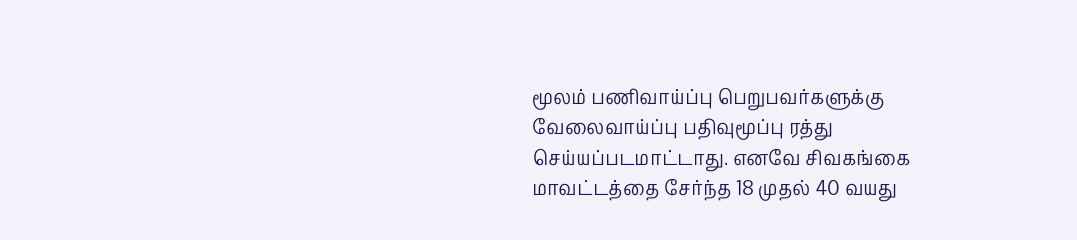மூலம் பணிவாய்ப்பு பெறுபவர்களுக்கு வேலைவாய்ப்பு பதிவுமூப்பு ரத்து செய்யப்படமாட்டாது. எனவே சிவகங்கை மாவட்டத்தை சேர்ந்த 18 முதல் 40 வயது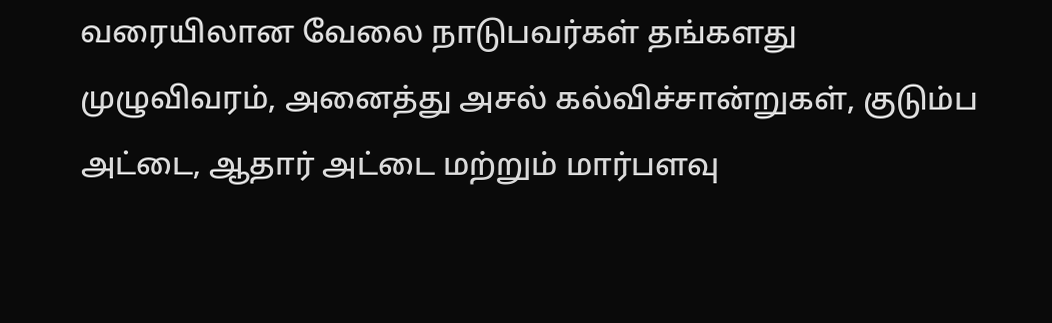வரையிலான வேலை நாடுபவர்கள் தங்களது முழுவிவரம், அனைத்து அசல் கல்விச்சான்றுகள், குடும்ப அட்டை, ஆதார் அட்டை மற்றும் மார்பளவு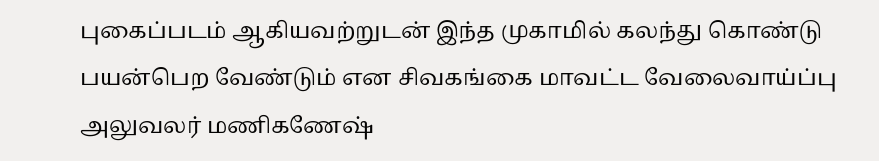புகைப்படம் ஆகியவற்றுடன் இந்த முகாமில் கலந்து கொண்டு பயன்பெற வேண்டும் என சிவகங்கை மாவட்ட வேலைவாய்ப்பு அலுவலர் மணிகணேஷ்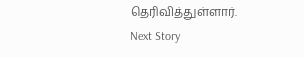தெரிவித்துள்ளார்.
Next Story